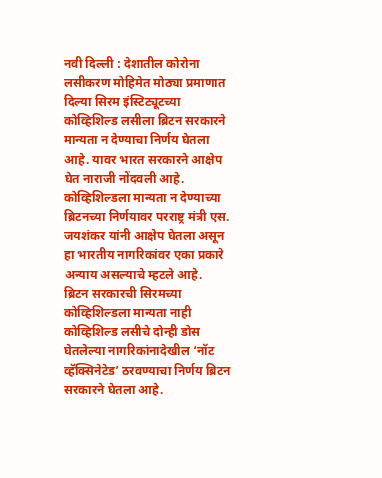नवी दिल्ली : देशातील कोरोना लसीकरण मोहिमेत मोठ्या प्रमाणात दिल्या सिरम इंस्टिट्यूटच्या कोव्हिशिल्ड लसीला ब्रिटन सरकारने मान्यता न देण्याचा निर्णय घेतला आहे. यावर भारत सरकारने आक्षेप घेत नाराजी नोंदवली आहे. कोव्हिशिल्डला मान्यता न देण्याच्या ब्रिटनच्या निर्णयावर परराष्ट्र मंत्री एस. जयशंकर यांनी आक्षेप घेतला असून हा भारतीय नागरिकांवर एका प्रकारे अन्याय असल्याचे म्हटले आहे.
ब्रिटन सरकारची सिरमच्या कोव्हिशिल्डला मान्यता नाही
कोव्हिशिल्ड लसीचे दोन्ही डोस घेतलेल्या नागरिकांनादेखील ‘नॉट व्हॅक्सिनेटेड’ ठरवण्याचा निर्णय ब्रिटन सरकारने घेतला आहे.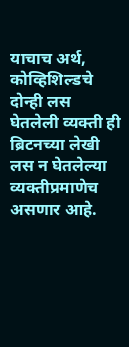याचाच अर्थ, कोव्हिशिल्डचे दोन्ही लस घेतलेली व्यक्ती ही ब्रिटनच्या लेखी लस न घेतलेल्या व्यक्तीप्रमाणेच असणार आहे.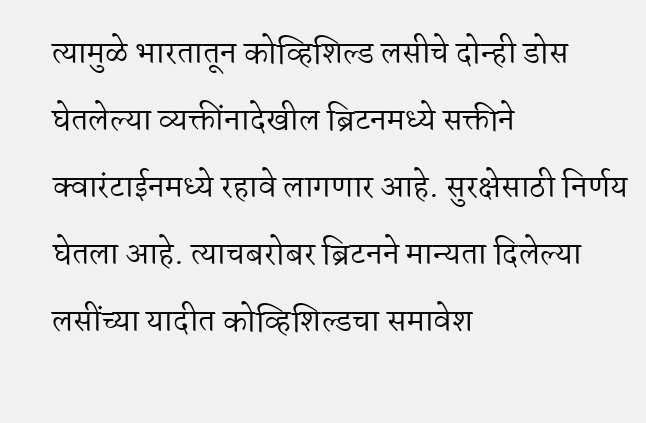त्यामुळे भारतातून कोव्हिशिल्ड लसीचे दोन्ही डोस घेतलेल्या व्यक्तींनादेखील ब्रिटनमध्ये सक्तीने क्वारंटाईनमध्ये रहावे लागणार आहे. सुरक्षेसाठी निर्णय घेतला आहे. त्याचबरोबर ब्रिटनने मान्यता दिलेल्या लसींच्या यादीत कोव्हिशिल्डचा समावेश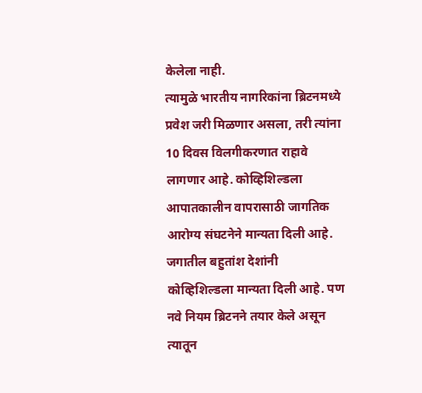केलेला नाही.
त्यामुळे भारतीय नागरिकांना ब्रिटनमध्ये प्रवेश जरी मिळणार असला, तरी त्यांना 10 दिवस विलगीकरणात राहावे लागणार आहे. कोव्हिशिल्डला आपातकालीन वापरासाठी जागतिक आरोग्य संघटनेने मान्यता दिली आहे. जगातील बहुतांश देशांनी कोव्हिशिल्डला मान्यता दिली आहे. पण नवे नियम ब्रिटनने तयार केले असून त्यातून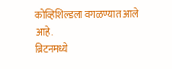कोव्हिशिल्डला वगळण्यात आले आहे.
ब्रिटनमध्ये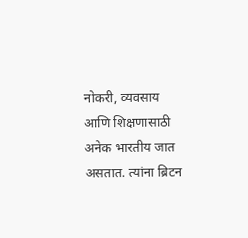नोकरी, व्यवसाय आणि शिक्षणासाठी अनेक भारतीय जात असतात. त्यांना ब्रिटन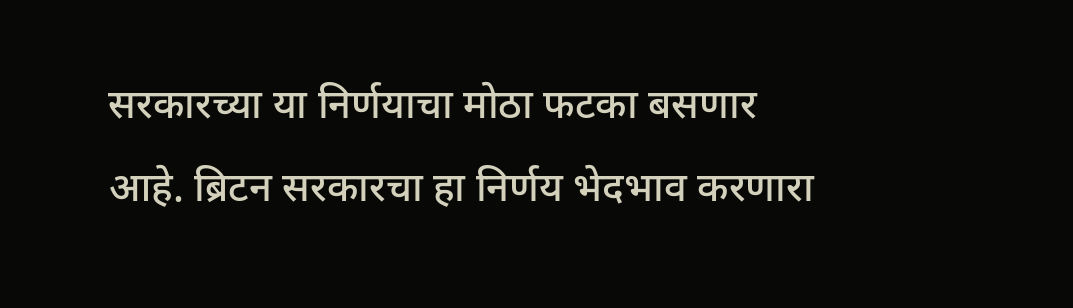सरकारच्या या निर्णयाचा मोठा फटका बसणार आहे. ब्रिटन सरकारचा हा निर्णय भेदभाव करणारा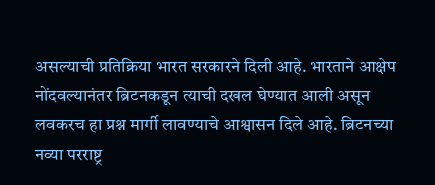असल्याची प्रतिक्रिया भारत सरकारने दिली आहे. भारताने आक्षेप नोंदवल्यानंतर ब्रिटनकडून त्याची दखल घेण्यात आली असून लवकरच हा प्रश्न मार्गी लावण्याचे आश्वासन दिले आहे. ब्रिटनच्या नव्या परराष्ट्र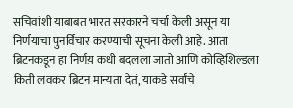सचिवांशी याबाबत भारत सरकारने चर्चा केली असून या निर्णयाचा पुनर्विचार करण्याची सूचना केली आहे. आता ब्रिटनकडून हा निर्णय़ कधी बदलला जातो आणि कोव्हिशिल्डला किती लवकर ब्रिटन मान्यता देतं, याकडे सर्वांचे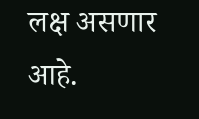लक्ष असणार आहे.